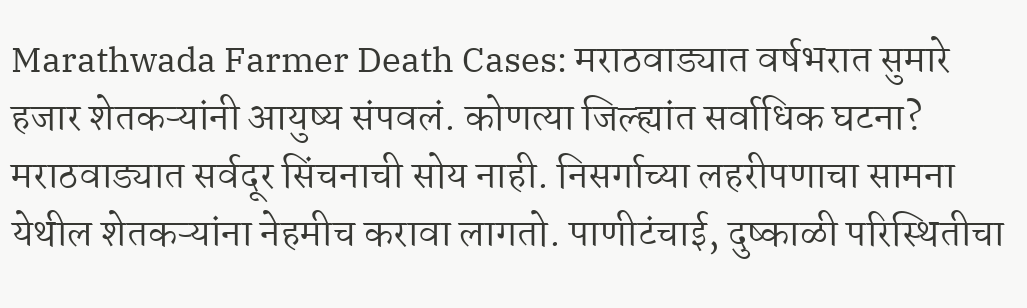Marathwada Farmer Death Cases: मराठवाड्यात वर्षभरात सुमारे हजार शेतकऱ्यांनी आयुष्य संपवलं. कोणत्या जिल्ह्यांत सर्वाधिक घटना?
मराठवाड्यात सर्वदूर सिंचनाची सोय नाही. निसर्गाच्या लहरीपणाचा सामना येथील शेतकऱ्यांना नेहमीच करावा लागतो. पाणीटंचाई, दुष्काळी परिस्थितीचा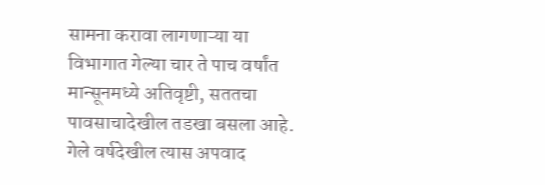सामना करावा लागणाऱ्या या विभागात गेल्या चार ते पाच वर्षांत मान्सूनमध्ये अतिवृष्टी, सततचा पावसाचादेखील तडखा बसला आहे. गेले वर्षदेखील त्यास अपवाद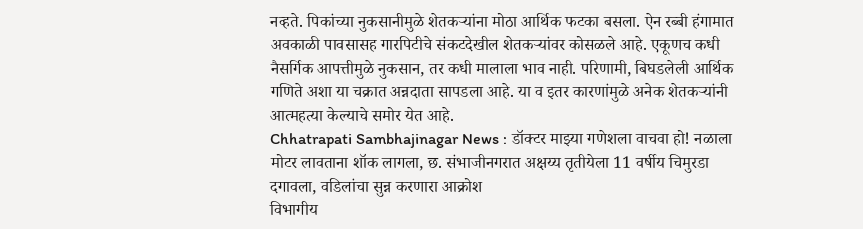नव्हते. पिकांच्या नुकसानीमुळे शेतकऱ्यांना मोठा आर्थिक फटका बसला. ऐन रब्बी हंगामात अवकाळी पावसासह गारपिटीचे संकटदेखील शेतकऱ्यांवर कोसळले आहे. एकूणच कधी नैसर्गिक आपत्तीमुळे नुकसान, तर कधी मालाला भाव नाही. परिणामी, बिघडलेली आर्थिक गणिते अशा या चक्रात अन्नदाता सापडला आहे. या व इतर कारणांमुळे अनेक शेतकऱ्यांनी आत्महत्या केल्याचे समोर येत आहे.
Chhatrapati Sambhajinagar News : डॉक्टर माझ्या गणेशला वाचवा हो! नळाला मोटर लावताना शॉक लागला, छ. संभाजीनगरात अक्षय्य तृतीयेला 11 वर्षीय चिमुरडा दगावला, वडिलांचा सुन्न करणारा आक्रोश
विभागीय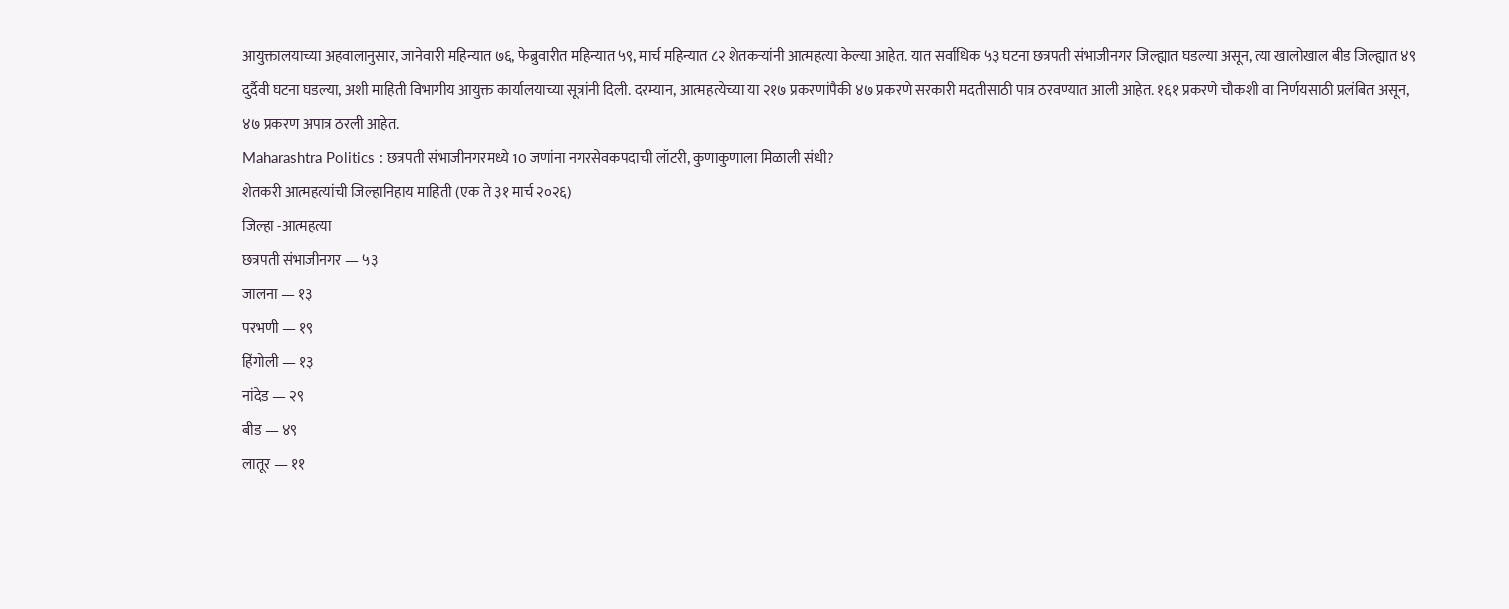आयुक्तालयाच्या अहवालानुसार, जानेवारी महिन्यात ७६, फेब्रुवारीत महिन्यात ५९, मार्च महिन्यात ८२ शेतकऱ्यांनी आत्महत्या केल्या आहेत. यात सर्वाधिक ५३ घटना छत्रपती संभाजीनगर जिल्ह्यात घडल्या असून, त्या खालोखाल बीड जिल्ह्यात ४९ दुर्दैवी घटना घडल्या, अशी माहिती विभागीय आयुक्त कार्यालयाच्या सूत्रांनी दिली. दरम्यान, आत्महत्येच्या या २१७ प्रकरणांपैकी ४७ प्रकरणे सरकारी मदतीसाठी पात्र ठरवण्यात आली आहेत. १६१ प्रकरणे चौकशी वा निर्णयसाठी प्रलंबित असून, ४७ प्रकरण अपात्र ठरली आहेत.
Maharashtra Politics : छत्रपती संभाजीनगरमध्ये 10 जणांना नगरसेवकपदाची लॉटरी, कुणाकुणाला मिळाली संधी?
शेतकरी आत्महत्यांची जिल्हानिहाय माहिती (एक ते ३१ मार्च २०२६)
जिल्हा -आत्महत्या
छत्रपती संभाजीनगर — ५३
जालना — १३
परभणी — १९
हिंगोली — १३
नांदेड — २९
बीड — ४९
लातूर — ११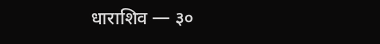धाराशिव — ३०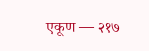एकूण — २१७